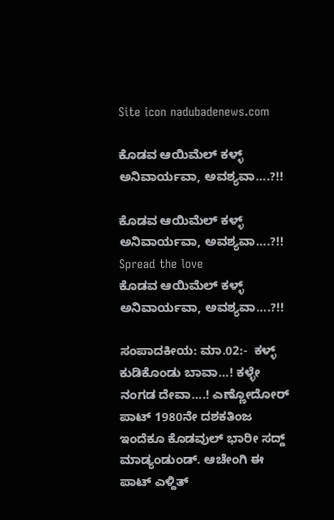Site icon nadubadenews.com

ಕೊಡವ ಆಯಿಮೆಲ್‌ ಕಳ್ಳ್‌ ಅನಿವಾರ್ಯವಾ, ಅವಶ್ಯವಾ….?!!

ಕೊಡವ ಆಯಿಮೆಲ್‌ ಕಳ್ಳ್‌ ಅನಿವಾರ್ಯವಾ, ಅವಶ್ಯವಾ….?!!
Spread the love
ಕೊಡವ ಆಯಿಮೆಲ್‌ ಕಳ್ಳ್‌ ಅನಿವಾರ್ಯವಾ, ಅವಶ್ಯವಾ….?!!

ಸಂಪಾದಕೀಯ: ಮಾ.02:-  ಕಳ್ಳ್‌ ಕುಡಿಕೊಂಡು ಬಾವಾ…! ಕಳ್ಳೇ ನಂಗಡ ದೇವಾ….! ಎಣ್ಣೋದೋರ್‌ ಪಾಟ್‌ 1980ನೇ ದಶಕತಿಂಜ ಇಂದೆಕೂ ಕೊಡವುಲ್‌ ಭಾರೀ ಸದ್ದ್‌ ಮಾಡ್ಯಂಡುಂಡ್. ಆಚೇಂಗಿ ಈ ಪಾಟ್‌ ಎಳ್ದಿತ್‌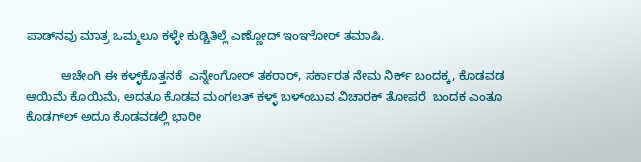ಪಾಡ್‌ನವು ಮಾತ್ರ ಒಮ್ಮಲೂ ಕಳ್ಳೇ ಕುಡ್ಚಿತಿಲ್ಲೆ ಎಣ್ಣೋದ್‌ ಇಂಞೋರ್‌ ತಮಾಷಿ.

          ಆಚೇಂಗಿ ಈ ಕಳ್ಳ್‌ಕೊತ್ತನಕೆ  ಎನ್ನೇಂಗೋರ್‌ ತಕರಾರ್‌, ಸರ್ಕಾರತ ನೇಮ ನಿರ್ಕ್‌ ಬಂದಕ್ಕ, ಕೊಡವಡ ಆಯಿಮೆ ಕೊಯಿಮೆ, ಅದತೂ ಕೊಡವ ಮಂಗಲತ್‌ ಕಳ್ಳ್‌ ಬಳ್ಂಬುವ ವಿಚಾರಕ್‌ ತೋಪರೆ  ಬಂದಕ ಎಂತೂ ಕೊಡಗ್‌ಲ್‌ ಅದೂ ಕೊಡವಡಲ್ಲಿ ಭಾರೀ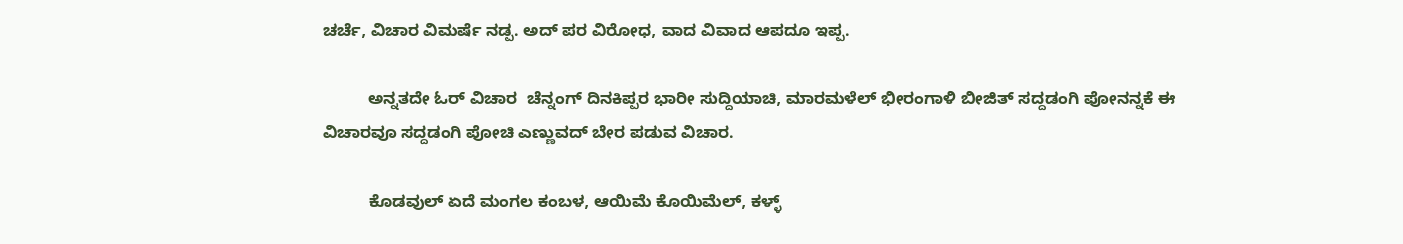ಚರ್ಚೆ, ವಿಚಾರ ವಿಮರ್ಷೆ ನಡ್ಪ. ಅದ್‌ ಪರ ವಿರೋಧ, ವಾದ ವಿವಾದ ಆಪದೂ ಇಪ್ಪ.

          ಅನ್ನತದೇ ಓರ್‌ ವಿಚಾರ  ಚೆನ್ನಂಗ್‌ ದಿನಕಿಪ್ಪರ ಭಾರೀ ಸುದ್ದಿಯಾಚಿ, ಮಾರಮಳೆಲ್‌ ಭೀರಂಗಾಳಿ ಬೀಜಿತ್‌ ಸದ್ದಡಂಗಿ ಪೋನನ್ನಕೆ ಈ ವಿಚಾರವೂ ಸದ್ದಡಂಗಿ ಪೋಚಿ ಎಣ್ಣುವದ್‌ ಬೇರ ಪಡುವ ವಿಚಾರ.

          ಕೊಡವುಲ್ ಏದೆ ಮಂಗಲ ಕಂಬಳ, ಆಯಿಮೆ ಕೊಯಿಮೆಲ್‌, ಕಳ್ಳ್‌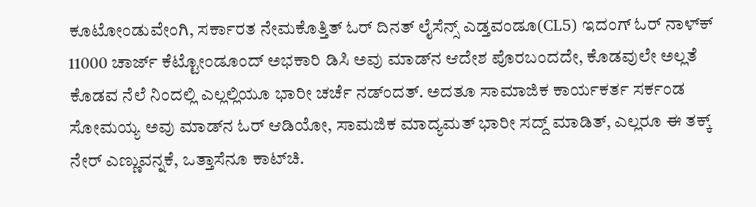ಕೂಟೋಂಡುವೇಂಗಿ, ಸರ್ಕಾರತ ನೇಮಕೊತ್ತಿತ್‌ ಓರ್‌ ದಿನತ್‌ ಲೈಸೆನ್ಸ್‌ ಎಡ್ತವಂಡೂ(CL5) ಇದಂಗ್‌ ಓರ್‌ ನಾಳ್‌ಕ್‌ 11000 ಚಾರ್ಜ್‌ ಕೆಟ್ಟೋಂಡೂಂದ್‌ ಅಭಕಾರಿ ಡಿಸಿ ಅವು ಮಾಡ್‌ನ ಆದೇಶ ಪೊರಬಂದದೇ, ಕೊಡವುಲೇ ಅಲ್ಲತೆ ಕೊಡವ ನೆಲೆ ನಿಂದಲ್ಲಿ ಎಲ್ಲಲ್ಲಿಯೂ ಭಾರೀ ಚರ್ಚೆ ನಡ್ಂದತ್. ಅದತೂ ಸಾಮಾಜಿಕ ಕಾರ್ಯಕರ್ತ ಸರ್ಕಂಡ ಸೋಮಯ್ಯ ಅವು ಮಾಡ್‌ನ ಓರ್‌ ಆಡಿಯೋ, ಸಾಮಜಿಕ ಮಾದ್ಯಮತ್‌ ಭಾರೀ ಸದ್ದ್‌ ಮಾಡಿತ್‌, ಎಲ್ಲರೂ ಈ ತಕ್ಕ್‌ ನೇರ್‌ ಎಣ್ಣುವನ್ನಕೆ, ಒತ್ತಾಸೆನೂ ಕಾಟ್‌ಚಿ.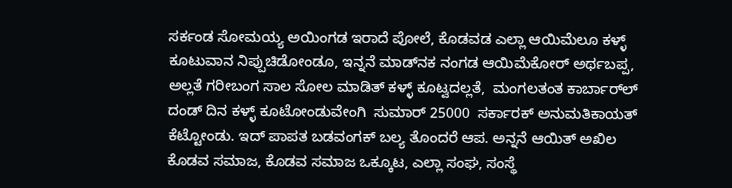ಸರ್ಕಂಡ ಸೋಮಯ್ಯ ಅಯಿಂಗಡ ಇರಾದೆ ಪೋಲೆ, ಕೊಡವಡ ಎಲ್ಲಾ ಆಯಿಮೆಲೂ ಕಳ್ಳ್‌ ಕೂಟುವಾನ ನಿಪ್ಪುಚಿಡೋಂಡೂ, ಇನ್ನನೆ ಮಾಡ್‌ನಕ ನಂಗಡ ಆಯಿಮೆಕೋರ್‌ ಅರ್ಥಬಪ್ಪ, ಅಲ್ಲತೆ ಗರೀಬಂಗ ಸಾಲ ಸೋಲ ಮಾಡಿತ್‌ ಕಳ್ಳ್‌ ಕೂಟ್ವದಲ್ಲತೆ,  ಮಂಗಲತಂತ ಕಾರ್ಬಾರ್‌ಲ್‌ ದಂಡ್‌ ದಿನ ಕಳ್ಳ್‌ ಕೂಟೋಂಡುವೇಂಗಿ  ಸುಮಾರ್‌ 25000  ಸರ್ಕಾರಕ್‌ ಅನುಮತಿಕಾಯತ್‌ ಕೆಟ್ಟೋಂಡು. ಇದ್‌ ಪಾಪತ ಬಡವಂಗಕ್‌ ಬಲ್ಯ ತೊಂದರೆ ಆಪ. ಅನ್ನನೆ ಆಯಿತ್‌ ಅಖಿಲ ಕೊಡವ ಸಮಾಜ, ಕೊಡವ ಸಮಾಜ ಒಕ್ಕೂಟ, ಎಲ್ಲಾ ಸಂಘ, ಸಂಸ್ಥೆ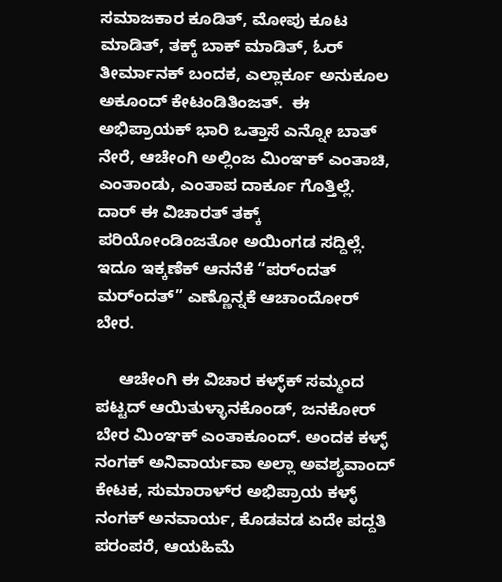ಸಮಾಜಕಾರ ಕೂಡಿತ್‌, ಮೋಪು ಕೂಟ ಮಾಡಿತ್‌, ತಕ್ಕ್‌ ಬಾಕ್‌ ಮಾಡಿತ್‌, ಓರ್‌  ತೀರ್ಮಾನಕ್‌ ಬಂದಕ, ಎಲ್ಲಾರ್ಕೂ ಅನುಕೂಲ ಅಕೂಂದ್‌ ಕೇಟಂಡಿತಿಂಜತ್.  ಈ ಅಭಿಪ್ರಾಯಕ್ ಭಾರಿ ಒತ್ತಾಸೆ ಎನ್ನೋ ಬಾತ್‌ ನೇರೆ‌, ಆಚೇಂಗಿ ಅಲ್ಲಿಂಜ ಮಿಂಞಕ್‌ ಎಂತಾಚಿ, ಎಂತಾಂಡು, ಎಂತಾಪ ದಾರ್ಕೂ ಗೊತ್ತಿಲ್ಲೆ.  ದಾರ್‌ ಈ ವಿಚಾರತ್‌ ತಕ್ಕ್‌ ಪರಿಯೋಂಡಿಂಜತೋ ಅಯಿಂಗಡ ಸದ್ದಿಲ್ಲೆ.  ಇದೂ ಇಕ್ಕಣೆಕ್‌ ಆನನೆಕೆ “ಪರ್ಂದತ್‌ ಮರ್ಂದತ್‌” ಎಣ್ಣೊನ್ನಕೆ ಆಚಾಂದೋರ್‌ ಬೇರ.

     ಆಚೇಂಗಿ ಈ ವಿಚಾರ ಕಳ್ಳ್‌ಕ್‌ ಸಮ್ಮಂದ ಪಟ್ಟದ್‌ ಆಯಿತುಳ್ಳಾನಕೊಂಡ್‌, ಜನಕೋರ್‌ ಬೇರ ಮಿಂಞಕ್‌ ಎಂತಾಕೂಂದ್. ಅಂದಕ ಕಳ್ಳ್‌ ನಂಗಕ್‌ ಅನಿವಾರ್ಯವಾ ಅಲ್ಲಾ ಅವಶ್ಯವಾಂದ್‌ ಕೇಟಕ, ಸುಮಾರಾಳ್‌ರ ಅಭಿಪ್ರಾಯ ಕಳ್ಳ್‌ ನಂಗಕ್‌ ಅನವಾರ್ಯ, ಕೊಡವಡ ಏದೇ ಪದ್ದತಿ ಪರಂಪರೆ, ಆಯಹಿಮೆ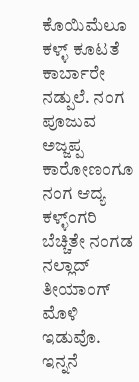ಕೊಯಿಮೆಲೂ ಕಳ್ಳ್‌ ಕೂಟತೆ ಕಾರ್ಬಾರೇ  ನಡ್ಪುಲೆ. ನಂಗ ಪೂಜುವ ಅಜ್ಜಪ್ಪ ಕಾರೋಣಂಗೂ ನಂಗ ಆದ್ಯ ಕಳ್ಳ್ಂಗರಿ ಬೆಚ್ಚಿತೇ ನಂಗಡ ನಲ್ಲಾದ್‌ ತೀಯಾಂಗ್‌ ಮೊಳಿ ಇಡುವೊ. ಇನ್ನನೆ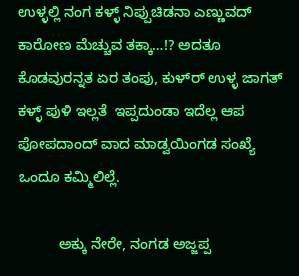ಉಳ್ಳಲ್ಲಿ ನಂಗ ಕಳ್ಳ್‌ ನಿಪ್ಪುಚಿಡನಾ ಎಣ್ಣುವದ್‌ ಕಾರೋಣ ಮೆಚ್ಚುವ ತಕ್ಕಾ…!? ಅದತೂ  ಕೊಡವುರನ್ನತ ಏರ ತಂಪು, ಕುಳ್‌ರ್‌ ಉಳ್ಳ ಜಾಗತ್‌ ಕಳ್ಳ್‌ ಪುಳಿ ಇಲ್ಲತೆ  ಇಪ್ಪದುಂಡಾ ಇದೆಲ್ಲ ಆಪ ಪೋಪದಾಂದ್‌ ವಾದ ಮಾಡ್ವಯಿಂಗಡ ಸಂಖ್ಯೆ ಒಂದೂ ಕಮ್ಮಿಲಿಲ್ಲೆ.

          ಅಕ್ಕು ನೇರೇ, ನಂಗಡ ಅಜ್ಜಪ್ಪ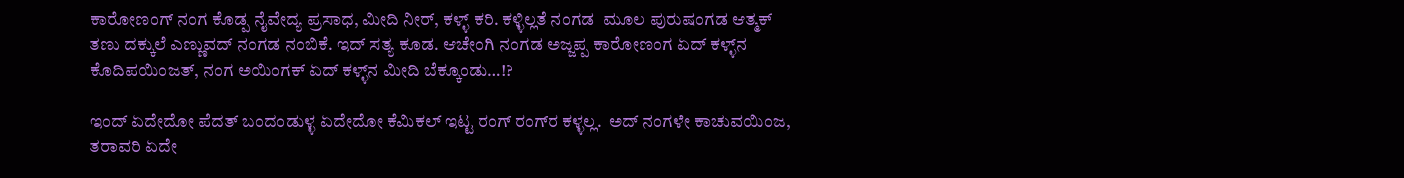ಕಾರೋಣಂಗ್‌ ನಂಗ ಕೊಡ್ಪ ನೈವೇದ್ಯ ಪ್ರಸಾಧ, ಮೀದಿ ನೀರ್‌, ಕಳ್ಳ್‌ ಕರಿ. ಕಳ್ಳಿಲ್ಲತೆ ನಂಗಡ  ಮೂಲ ಪುರುಷಂಗಡ ಆತ್ಮಕ್‌ ತಣು ದಕ್ಕುಲೆ ಎಣ್ಣುವದ್‌ ನಂಗಡ ನಂಬಿಕೆ. ಇದ್‌ ಸತ್ಯ ಕೂಡ. ಆಚೇಂಗಿ ನಂಗಡ ಅಜ್ಜಪ್ಪ ಕಾರೋಣಂಗ ಏದ್‌ ಕಳ್ಳ್‌ನ ಕೊದಿಪಯಿಂಜತ್‌, ನಂಗ ಅಯಿಂಗಕ್‌ ಏದ್‌ ಕಳ್ಳ್‌ನ ಮೀದಿ ಬೆಕ್ಕೂಂಡು…!?

ಇಂದ್‌ ಏದೇದೋ ಪೆದತ್‌ ಬಂದಂಡುಳ್ಳ ಏದೇದೋ ಕೆಮಿಕಲ್‌ ಇಟ್ಟ ರಂಗ್ ರಂಗ್‌ರ ಕಳ್ಳಲ್ಲ.  ಅದ್‌ ನಂಗಳೇ ಕಾಚುವಯಿಂಜ, ತರಾವರಿ ಏದೇ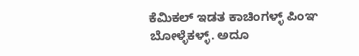ಕೆಮಿಕಲ್‌ ಇಡತ ಕಾಚಿಂಗಳ್ಳ್‌ ಪಿಂಞ ಬೋಳ್ಳೆಕಳ್ಳ್‌. ಅದೂ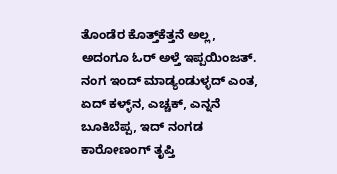ತೊಂಡೆರ ಕೊತ್ತ್‌ಕೆತ್ತನೆ ಅಲ್ಲ, ಅದಂಗೂ ಓರ್‌ ಅಳ್ತೆ ಇಪ್ಪಯಿಂಜತ್. ನಂಗ ಇಂದ್‌ ಮಾಡ್ಯಂಡುಳ್ಳದ್‌ ಎಂತ, ಏದ್‌ ಕಳ್ಳ್‌ನ, ಎಚ್ಚಕ್‌, ಎನ್ನನೆ ಬೂಕಿಬೆಪ್ಪ, ಇದ್‌ ನಂಗಡ ಕಾರೋಣಂಗ್‌ ತೃಪ್ತಿ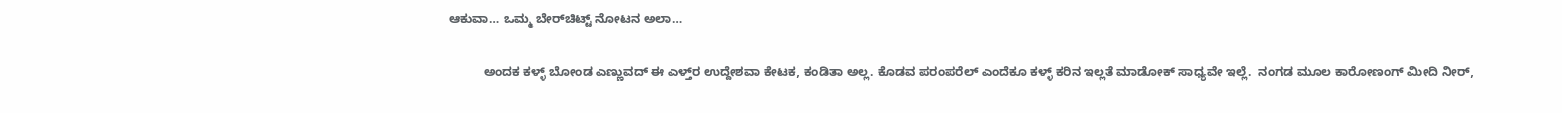ಆಕುವಾ… ಒಮ್ಮ ಬೇರ್‌ಚಿಟ್ಟ್‌ ನೋಟನ ಅಲಾ…

          ಅಂದಕ ಕಳ್ಳ್‌ ಬೋಂಡ ಎಣ್ಣುವದ್‌ ಈ ಎಳ್ತ್‌ರ ಉದ್ದೇಶವಾ ಕೇಟಕ, ಕಂಡಿತಾ ಅಲ್ಲ. ಕೊಡವ ಪರಂಪರೆಲ್‌ ಎಂದೆಕೂ ಕಳ್ಳ್‌ ಕರಿನ ಇಲ್ಲತೆ ಮಾಡೋಕ್‌ ಸಾಧ್ಯವೇ ಇಲ್ಲೆ.  ನಂಗಡ ಮೂಲ ಕಾರೋಣಂಗ್‌ ಮೀದಿ ನೀರ್,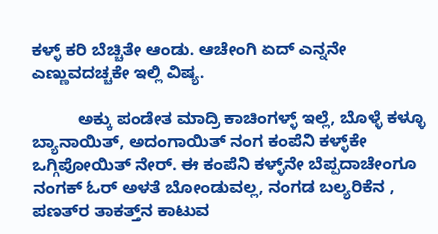ಕಳ್ಳ್‌ ಕರಿ ಬೆಚ್ಚಿತೇ ಆಂಡು. ಆಚೇಂಗಿ ಏದ್‌ ಎನ್ನನೇ ಎಣ್ಣುವದಚ್ಚಕೇ ಇಲ್ಲಿ ವಿಷ್ಯ.

          ಅಕ್ಕು ಪಂಡೇತ ಮಾದ್ರಿ ಕಾಚಿಂಗಳ್ಳ್‌ ಇಲ್ಲೆ, ಬೊಳ್ಳೆ ಕಳ್ಳೂ ಬ್ಯಾನಾಯಿತ್‌, ಅದಂಗಾಯಿತ್‌ ನಂಗ ಕಂಪೆನಿ ಕಳ್ಳ್‌ಕೇ ಒಗ್ಗಿಪೋಯಿತ್‌ ನೇರ್‌. ಈ ಕಂಪೆನಿ ಕಳ್ಳ್‌ನೇ ಬೆಪ್ಪದಾಚೇಂಗೂ ನಂಗಕ್‌ ಓರ್‌ ಅಳತೆ ಬೋಂಡುವಲ್ಲ, ನಂಗಡ ಬಲ್ಯರಿಕೆನ , ಪಣತ್‌ರ ತಾಕತ್ತ್‌ನ ಕಾಟುವ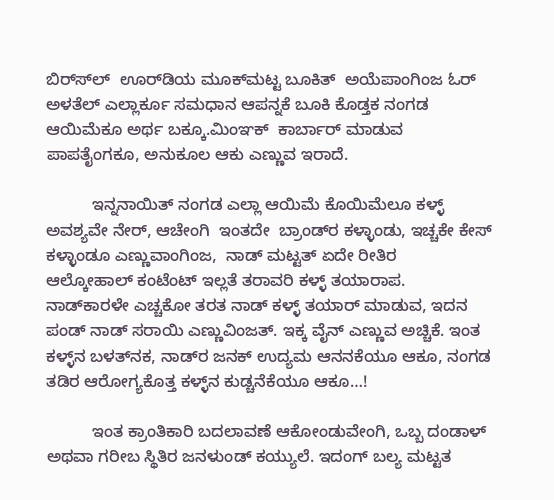ಬಿರ್‌ಸ್‌ಲ್‌  ಊರ್‌ಡಿಯ ಮೂಕ್‌ಮಟ್ಟ ಬೂಕಿತ್‌  ಅಯೆಪಾಂಗಿಂಜ ಓರ್‌ ಅಳತೆಲ್‌ ಎಲ್ಲಾರ್ಕೂ ಸಮಧಾನ ಆಪನ್ನಕೆ ಬೂಕಿ ಕೊಡ್ತಕ ನಂಗಡ ಆಯಿಮೆಕೂ ಅರ್ಥ ಬಕ್ಕೂ.ಮಿಂಞಕ್‌  ಕಾರ್ಬಾರ್‌ ಮಾಡುವ ಪಾಪತೈಂಗಕೂ, ಅನುಕೂಲ ಆಕು ಎಣ್ಣುವ ಇರಾದೆ.

          ಇನ್ನನಾಯಿತ್‌ ನಂಗಡ ಎಲ್ಲಾ ಆಯಿಮೆ ಕೊಯಿಮೆಲೂ ಕಳ್ಳ್‌ ಅವಶ್ಯವೇ ನೇರ್‌, ಆಚೇಂಗಿ  ಇಂತದೇ  ಬ್ರಾಂಡ್‌ರ ಕಳ್ಳಾಂಡು, ಇಚ್ಚಕೇ ಕೇಸ್‌ ಕಳ್ಳಾಂಡೂ ಎಣ್ಣುವಾಂಗಿಂಜ,  ನಾಡ್‌ ಮಟ್ಟತ್ ಏದೇ ರೀತಿರ  ಆಲ್ಕೋಹಾಲ್‌ ಕಂಟೆಂಟ್‌ ಇಲ್ಲತೆ ತರಾವರಿ ಕಳ್ಳ್‌ ತಯಾರಾಪ. ನಾಡ್‌ಕಾರಳೇ ಎಚ್ಚಕೋ ತರತ ನಾಡ್‌ ಕಳ್ಳ್‌ ತಯಾರ್‌ ಮಾಡುವ, ಇದನ  ಪಂಡ್‌ ನಾಡ್‌ ಸರಾಯಿ ಎಣ್ಣುವಿಂಜತ್‌. ಇಕ್ಕ ವೈನ್‌ ಎಣ್ಣುವ ಅಚ್ಚಿಕೆ. ಇಂತ ಕಳ್ಳ್‌ನ ಬಳತ್‌ನಕ, ನಾಡ್‌ರ ಜನಕ್‌ ಉದ್ಯಮ ಆನನಕೆಯೂ ಆಕೂ, ನಂಗಡ ತಡಿರ ಆರೋಗ್ಯಕೊತ್ತ ಕಳ್ಳ್‌ನ ಕುಡ್ಚನೆಕೆಯೂ ಆಕೂ…!

          ಇಂತ ಕ್ರಾಂತಿಕಾರಿ ಬದಲಾವಣೆ ಆಕೋಂಡುವೇಂಗಿ, ಒಬ್ಬ ದಂಡಾಳ್‌ ಅಥವಾ ಗರೀಬ ಸ್ಥಿತಿರ ಜನಳುಂಡ್‌ ಕಯ್ಯುಲೆ. ಇದಂಗ್‌ ಬಲ್ಯ ಮಟ್ಟತ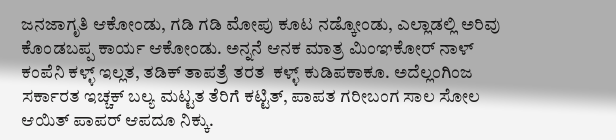ಜನಜಾಗೃತಿ ಆಕೋಂಡು, ಗಡಿ ಗಡಿ ಮೋಪು ಕೂಟ ನಡ್ಕೋಂಡು, ಎಲ್ಲಾಡಲ್ಲಿ ಅರಿವು ಕೊಂಡಬಪ್ಪ ಕಾರ್ಯ ಆಕೋಂಡು. ಅನ್ನನೆ ಆನಕ ಮಾತ್ರ ಮಿಂಞಕೋರ್‌ ನಾಳ್‌ ಕಂಪೆನಿ ಕಳ್ಳ್‌ ಇಲ್ಲತ, ತಡಿಕ್‌ ತಾಪತ್ರೆ ತರತ  ಕಳ್ಳ್‌ ಕುಡಿಪಕಾಕೂ. ಅದೆಲ್ಲಂಗಿಂಜ ಸರ್ಕಾರತ ಇಚ್ಚಕ್‌ ಬಲ್ಯ ಮಟ್ಟತ ತೆರಿಗೆ ಕಟ್ಟಿತ್‌, ಪಾಪತ ಗರೀಬಂಗ ಸಾಲ ಸೋಲ ಆಯಿತ್‌ ಪಾಪರ್‌ ಆಪದೂ ನಿಕ್ಕು.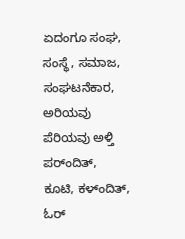ಏದಂಗೂ‌ ಸಂಘ, ಸಂಸ್ಥೆ, ಸಮಾಜ, ಸಂಘಟನೆಕಾರ, ಅರಿಯವು ಪೆರಿಯವು ಅಳ್ತಿ ಪರ್ಂದಿತ್‌, ಕೂಟಿ, ಕಳ್ಂದಿತ್‌, ಓರ್‌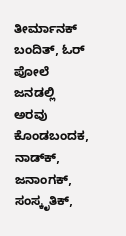ತೀರ್ಮಾನಕ್‌ ಬಂದಿತ್‌, ಓರ್‌ ಪೋಲೆ ಜನಡಲ್ಲಿ ಅರವು ಕೊಂಡಬಂದಕ, ನಾಡ್‌ಕ್‌, ಜನಾಂಗಕ್‌, ಸಂಸ್ಕೃತಿಕ್‌,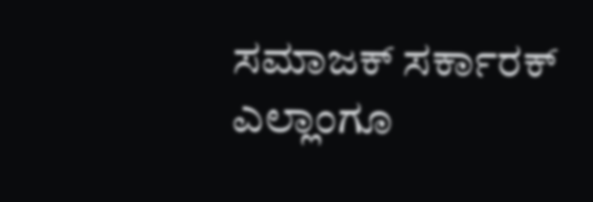ಸಮಾಜಕ್‌ ಸರ್ಕಾರಕ್‌ ಎಲ್ಲಾಂಗೂ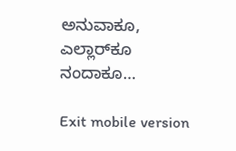ಅನುವಾಕೂ, ಎಲ್ಲಾರ್‌ಕೂ ನಂದಾಕೂ…

Exit mobile version